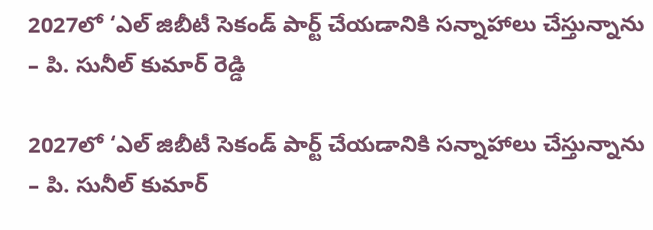2027లో ‘ఎల్‌ జిబీటీ సెకండ్‌ పార్ట్‌ చేయడానికి సన్నాహాలు చేస్తున్నాను – పి. సునీల్‌ కుమార్‌ రెడ్డి

2027లో ‘ఎల్‌ జిబీటీ సెకండ్‌ పార్ట్‌ చేయడానికి సన్నాహాలు చేస్తున్నాను – పి. సునీల్‌ కుమార్‌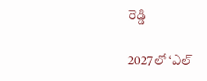రెడ్డి

2027లో ‘ఎల్‌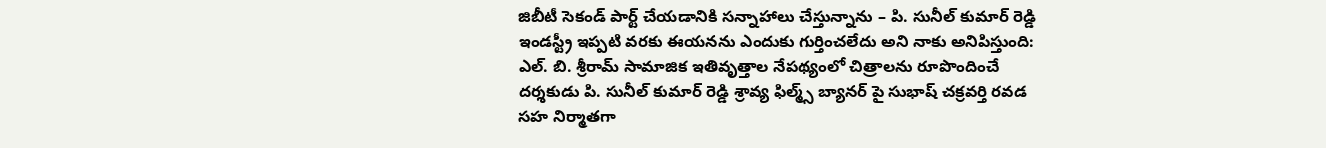జిబీటీ సెకండ్‌ పార్ట్‌ చేయడానికి సన్నాహాలు చేస్తున్నాను – పి. సునీల్‌ కుమార్‌ రెడ్డి ఇండస్ట్రీ ఇప్పటి వరకు ఈయనను ఎందుకు గుర్తించలేదు అని నాకు అనిపిస్తుంది: ఎల్. బి. శ్రీరామ్ సామాజిక ఇతివృత్తాల నేపథ్యంలో చిత్రాలను రూపొందించే దర్శకుడు పి. సునీల్ కుమార్ రెడ్డి శ్రావ్య ఫిల్మ్స్ బ్యానర్ పై సుభాష్ చక్రవర్తి రవడ సహ నిర్మాతగా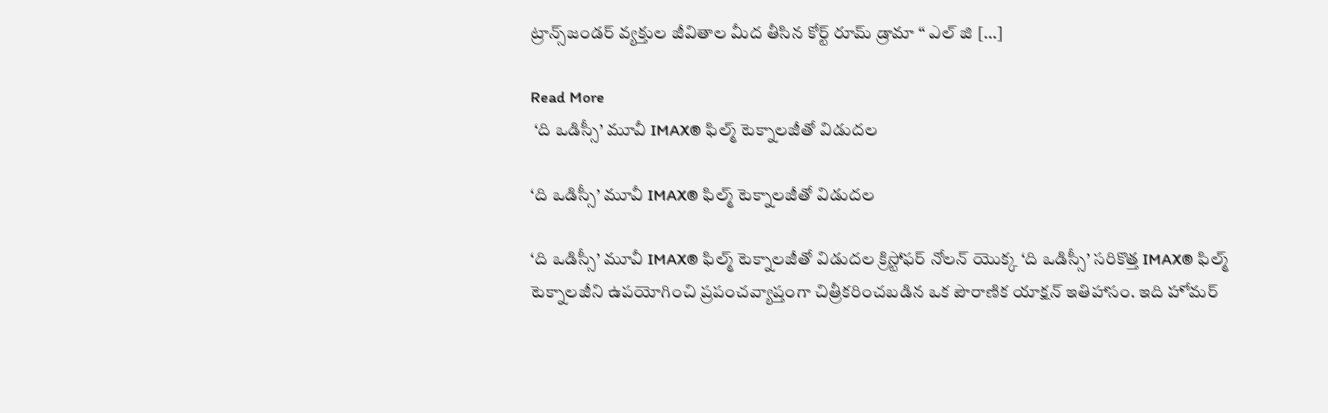ట్రాన్స్‌జండర్ వ్యక్తుల జీవితాల మీద తీసిన కోర్ట్ రూమ్ డ్రామా “ ఎల్ జి […]

Read More
 ‘ది ఒడిస్సీ’ మూవీ IMAX® ఫిల్మ్ టెక్నాలజీతో విడుదల

‘ది ఒడిస్సీ’ మూవీ IMAX® ఫిల్మ్ టెక్నాలజీతో విడుదల

‘ది ఒడిస్సీ’ మూవీ IMAX® ఫిల్మ్ టెక్నాలజీతో విడుదల క్రిస్టోఫర్ నోలన్ యొక్క ‘ది ఒడిస్సీ’ సరికొత్త IMAX® ఫిల్మ్ టెక్నాలజీని ఉపయోగించి ప్రపంచవ్యాప్తంగా చిత్రీకరించబడిన ఒక పౌరాణిక యాక్షన్ ఇతిహాసం. ఇది హోమర్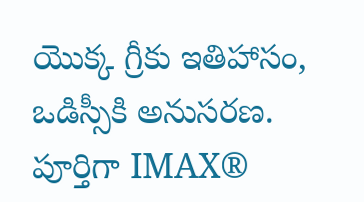యొక్క గ్రీకు ఇతిహాసం, ఒడిస్సీకి అనుసరణ. పూర్తిగా IMAX®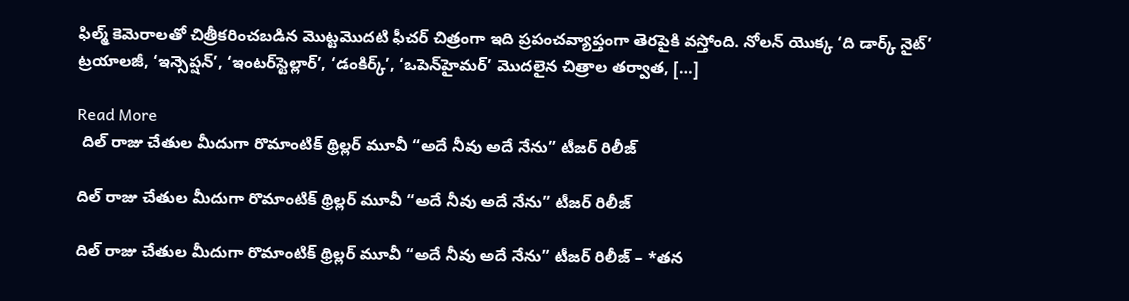ఫిల్మ్ కెమెరాలతో చిత్రీకరించబడిన మొట్టమొదటి ఫీచర్ చిత్రంగా ఇది ప్రపంచవ్యాప్తంగా తెరపైకి వస్తోంది. నోలన్ యొక్క ‘ది డార్క్ నైట్’ ట్రయాలజీ, ‘ఇన్సెప్షన్’, ‘ఇంటర్‌స్టెల్లార్’, ‘డంకిర్క్’, ‘ఒపెన్‌హైమర్’ మొదలైన చిత్రాల తర్వాత, […]

Read More
 దిల్ రాజు చేతుల మీదుగా రొమాంటిక్ థ్రిల్లర్ మూవీ “అదే నీవు అదే నేను” టీజర్ రిలీజ్

దిల్ రాజు చేతుల మీదుగా రొమాంటిక్ థ్రిల్లర్ మూవీ “అదే నీవు అదే నేను” టీజర్ రిలీజ్

దిల్ రాజు చేతుల మీదుగా రొమాంటిక్ థ్రిల్లర్ మూవీ “అదే నీవు అదే నేను” టీజర్ రిలీజ్ – *తన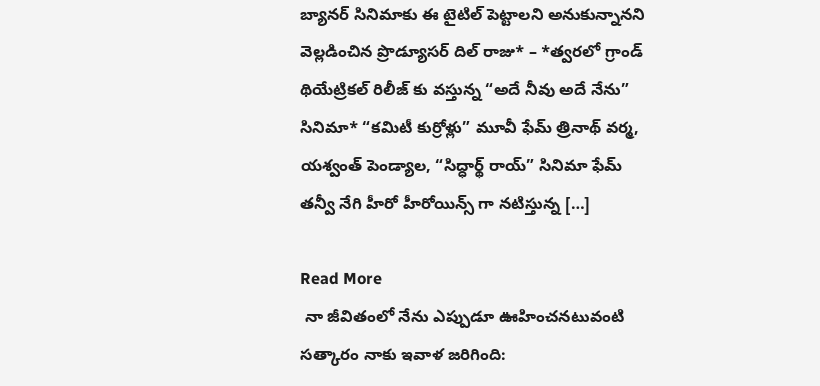బ్యానర్ సినిమాకు ఈ టైటిల్ పెట్టాలని అనుకున్నానని వెల్లడించిన ప్రొడ్యూసర్ దిల్ రాజు* – *త్వరలో గ్రాండ్ థియేట్రికల్ రిలీజ్ కు వస్తున్న “అదే నీవు అదే నేను” సినిమా* “కమిటీ కుర్రోళ్లు” మూవీ ఫేమ్ త్రినాథ్ వర్మ, యశ్వంత్ పెండ్యాల, “సిద్ధార్థ్ రాయ్” సినిమా ఫేమ్ తన్వీ నేగి హీరో హీరోయిన్స్ గా నటిస్తున్న […]

Read More
 నా జీవితంలో నేను ఎప్పుడూ ఊహించనటువంటి సత్కారం నాకు ఇవాళ జరిగింది: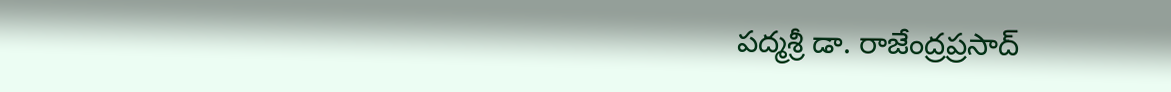పద్మశ్రీ డా. రాజేంద్రప్రసాద్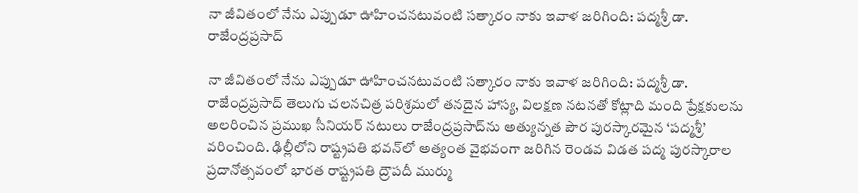నా జీవితంలో నేను ఎప్పుడూ ఊహించనటువంటి సత్కారం నాకు ఇవాళ జరిగింది: పద్మశ్రీ డా. రాజేంద్రప్రసాద్

నా జీవితంలో నేను ఎప్పుడూ ఊహించనటువంటి సత్కారం నాకు ఇవాళ జరిగింది: పద్మశ్రీ డా. రాజేంద్రప్రసాద్ తెలుగు చలనచిత్ర పరిశ్రమలో తనదైన హాస్య, విలక్షణ నటనతో కోట్లాది మంది ప్రేక్షకులను అలరించిన ప్రముఖ సీనియర్ నటులు రాజేంద్రప్రసాద్‌ను అత్యున్నత పౌర పురస్కారమైన ‘పద్మశ్రీ’ వరించింది. ఢిల్లీలోని రాష్ట్రపతి భవన్‌లో అత్యంత వైభవంగా జరిగిన రెండవ విడత పద్మ పురస్కారాల ప్రదానోత్సవంలో భారత రాష్ట్రపతి ద్రౌపదీ ముర్ము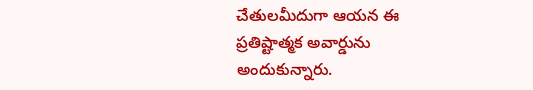చేతులమీదుగా ఆయన ఈ ప్రతిష్టాత్మక అవార్డును అందుకున్నారు.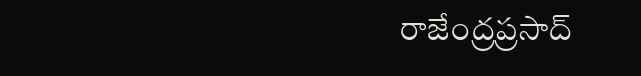రాజేంద్రప్రసాద్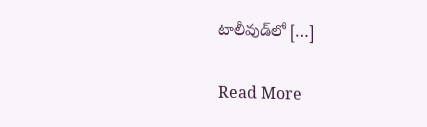టాలీవుడ్‌లో […]

Read More